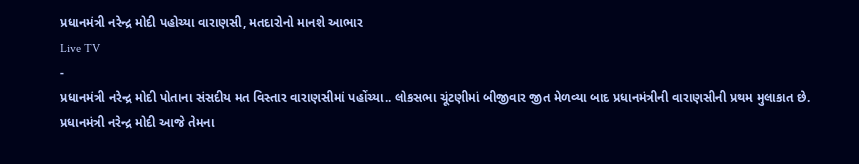પ્રધાનમંત્રી નરેન્દ્ર મોદી પહોચ્યા વારાણસી, મતદારોનો માનશે આભાર
Live TV
-
પ્રધાનમંત્રી નરેન્દ્ર મોદી પોતાના સંસદીય મત વિસ્તાર વારાણસીમાં પહોંચ્યા.. લોકસભા ચૂંટણીમાં બીજીવાર જીત મેળવ્યા બાદ પ્રધાનમંત્રીની વારાણસીની પ્રથમ મુલાકાત છે.
પ્રધાનમંત્રી નરેન્દ્ર મોદી આજે તેમના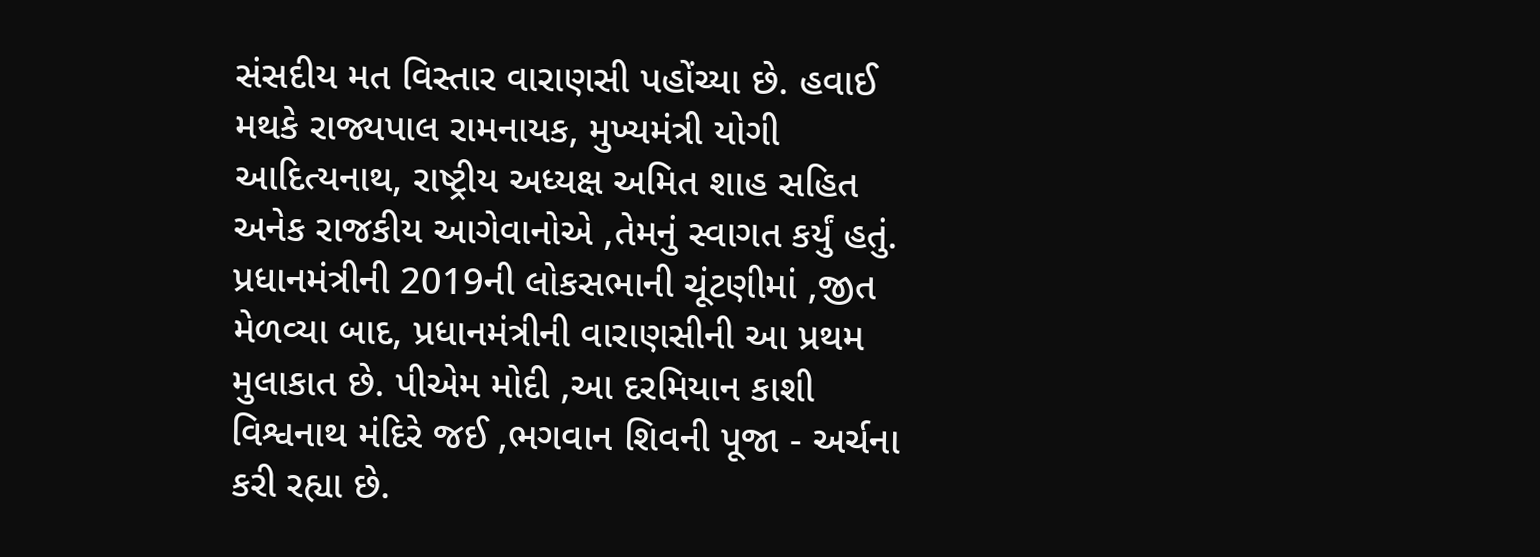સંસદીય મત વિસ્તાર વારાણસી પહોંચ્યા છે. હવાઈ મથકે રાજ્યપાલ રામનાયક, મુખ્યમંત્રી યોગી આદિત્યનાથ, રાષ્ટ્રીય અધ્યક્ષ અમિત શાહ સહિત અનેક રાજકીય આગેવાનોએ ,તેમનું સ્વાગત કર્યું હતું. પ્રધાનમંત્રીની 2019ની લોકસભાની ચૂંટણીમાં ,જીત મેળવ્યા બાદ, પ્રધાનમંત્રીની વારાણસીની આ પ્રથમ મુલાકાત છે. પીએમ મોદી ,આ દરમિયાન કાશી વિશ્વનાથ મંદિરે જઈ ,ભગવાન શિવની પૂજા - અર્ચના કરી રહ્યા છે.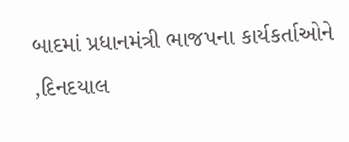બાદમાં પ્રધાનમંત્રી ભાજપના કાર્યકર્તાઓને ,દિનદયાલ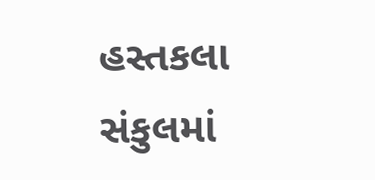હસ્તકલા સંકુલમાં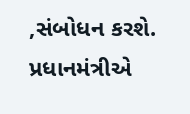,સંબોધન કરશે. પ્રધાનમંત્રીએ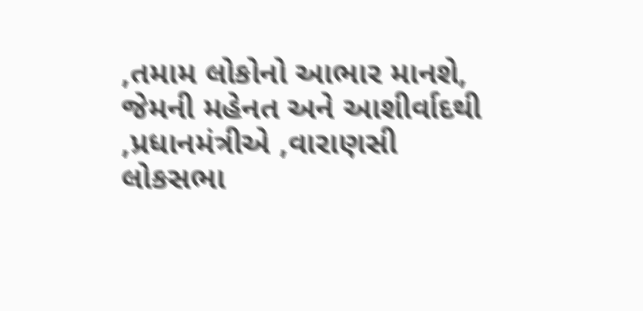,તમામ લોકોનો આભાર માનશે, જેમની મહેનત અને આશીર્વાદથી ,પ્રધાનમંત્રીએ ,વારાણસી લોકસભા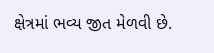ક્ષેત્રમાં ભવ્ય જીત મેળવી છે.